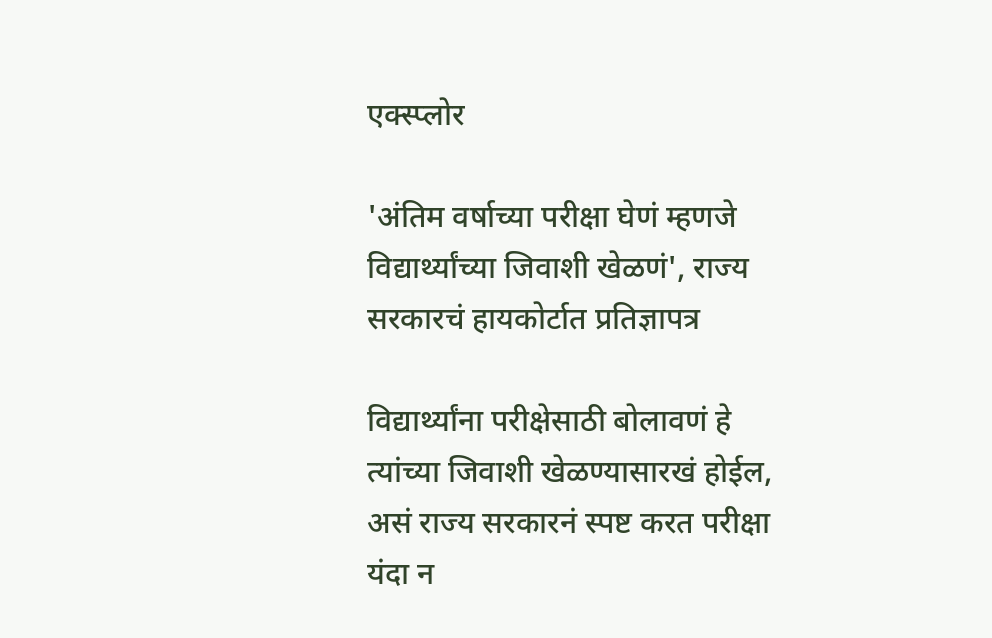एक्स्प्लोर

'अंतिम वर्षाच्या परीक्षा घेणं म्हणजे विद्यार्थ्यांच्या जिवाशी खेळणं', राज्य सरकारचं हायकोर्टात प्रतिज्ञापत्र

विद्यार्थ्यांना परीक्षेसाठी बोलावणं हे त्यांच्या जिवाशी खेळण्यासारखं होईल, असं राज्य सरकारनं स्पष्ट करत परीक्षा यंदा न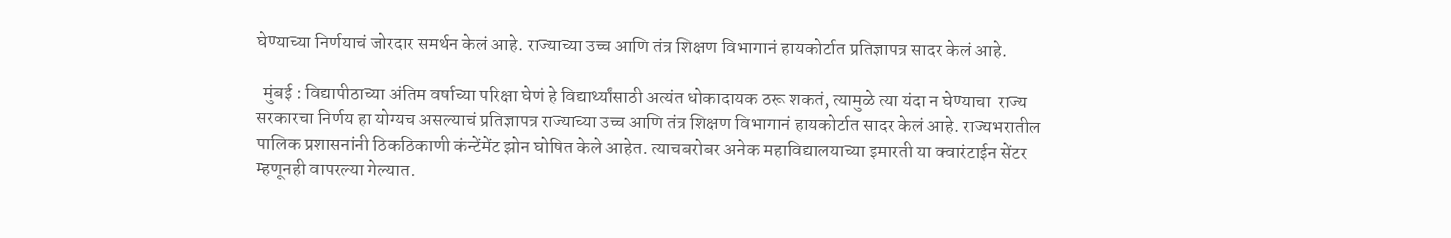घेण्याच्या निर्णयाचं जोरदार समर्थन केलं आहे. राज्याच्या उच्च आणि तंत्र शिक्षण विभागानं हायकोर्टात प्रतिज्ञापत्र सादर केलं आहे.

  मुंबई : विद्यापीठाच्या अंतिम वर्षाच्या परिक्षा घेणं हे विद्यार्थ्यांसाठी अत्यंत धोकादायक ठरू शकतं, त्यामुळे त्या यंदा न घेण्याचा  राज्य सरकारचा निर्णय हा योग्यच असल्याचं प्रतिज्ञापत्र राज्याच्या उच्च आणि तंत्र शिक्षण विभागानं हायकोर्टात सादर केलं आहे. राज्यभरातील पालिक प्रशासनांनी ठिकठिकाणी कंन्टेंमेंट झोन घोषित केले आहेत. त्याचबरोबर अनेक महाविद्यालयाच्या इमारती या क्वारंटाईन सेंटर म्हणूनही वापरल्या गेल्यात.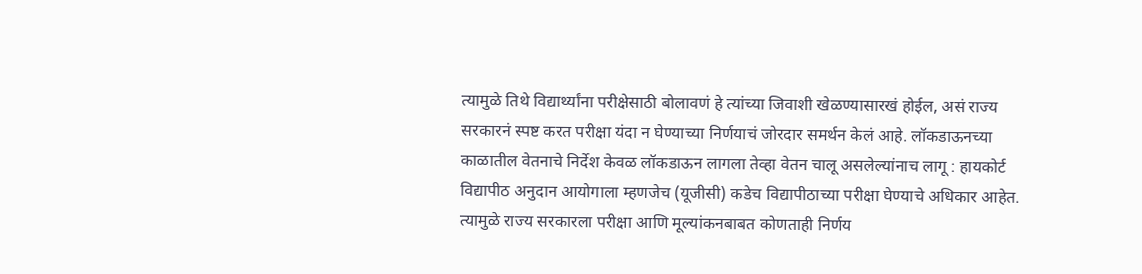त्यामुळे तिथे विद्यार्थ्यांना परीक्षेसाठी बोलावणं हे त्यांच्या जिवाशी खेळण्यासारखं होईल, असं राज्य सरकारनं स्पष्ट करत परीक्षा यंदा न घेण्याच्या निर्णयाचं जोरदार समर्थन केलं आहे. लॉकडाऊनच्या काळातील वेतनाचे निर्देश केवळ लॉकडाऊन लागला तेव्हा वेतन चालू असलेल्यांनाच लागू : हायकोर्ट विद्यापीठ अनुदान आयोगाला म्हणजेच (यूजीसी) कडेच विद्यापीठाच्या परीक्षा घेण्याचे अधिकार आहेत. त्यामुळे राज्य सरकारला परीक्षा आणि मूल्यांकनबाबत कोणताही निर्णय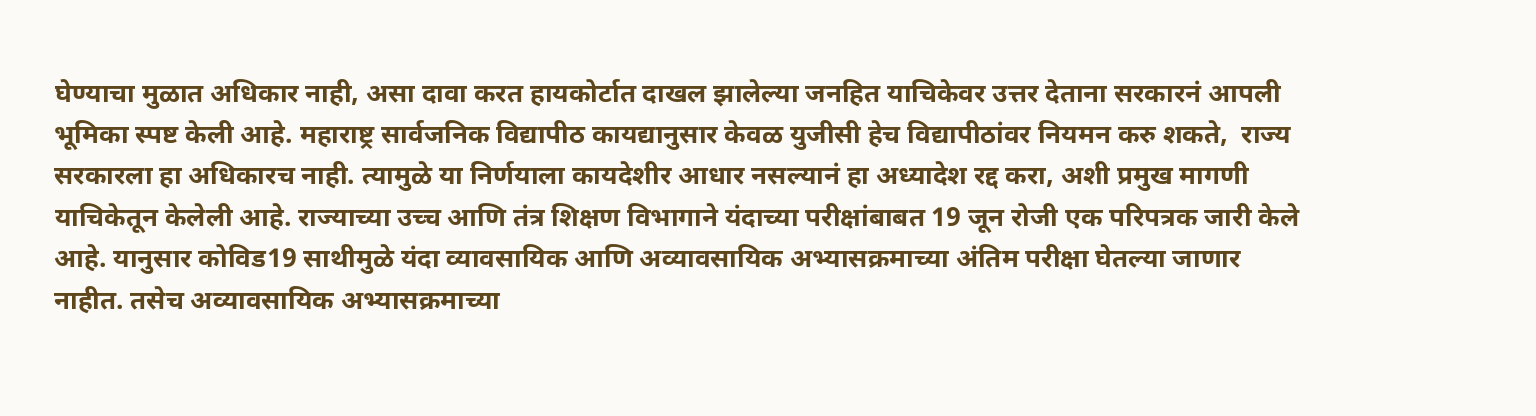घेण्याचा मुळात अधिकार नाही, असा दावा करत हायकोर्टात दाखल झालेल्या जनहित याचिकेवर उत्तर देताना सरकारनं आपली भूमिका स्पष्ट केली आहे. महाराष्ट्र सार्वजनिक विद्यापीठ कायद्यानुसार केवळ युजीसी हेच विद्यापीठांवर नियमन करु शकते,  राज्य सरकारला हा अधिकारच नाही. त्यामुळे या निर्णयाला कायदेशीर आधार नसल्यानं हा अध्यादेश रद्द करा, अशी प्रमुख मागणी याचिकेतून केलेली आहे. राज्याच्या उच्च आणि तंत्र शिक्षण विभागाने यंदाच्या परीक्षांबाबत 19 जून रोजी एक परिपत्रक जारी केले आहे. यानुसार कोविड19 साथीमुळे यंदा व्यावसायिक आणि अव्यावसायिक अभ्यासक्रमाच्या अंतिम परीक्षा घेतल्या जाणार नाहीत. तसेच अव्यावसायिक अभ्यासक्रमाच्या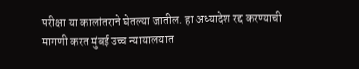परीक्षा या कालांतराने घेतल्या जातील. हा अध्यादेश रद्द करण्याची मागणी करत मुंबई उच्च न्यायालयात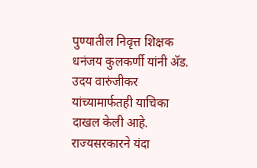पुण्यातील निवृत्त शिक्षक धनंजय कुलकर्णी यांनी ॲड. उदय वारुंजीकर यांच्यामार्फतही याचिका दाखल केली आहे. राज्यसरकारने यंदा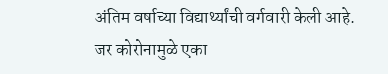अंतिम वर्षाच्या विद्यार्थ्यांची वर्गवारी केली आहे. जर कोरोनामुळे एका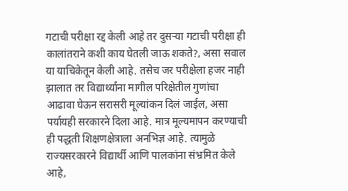गटाची परीक्षा रद्द केली आहे तर दुसऱ्या गटाची परीक्षा ही कालांतराने कशी काय घेतली जाऊ शकते?, असा सवाल या याचिकेतून केली आहे. तसेच जर परीक्षेला हजर नाही झालात तर विद्यार्थ्यांना मागील परिक्षेतील गुणांचा आढावा घेऊन सरासरी मूल्यांकन दिलं जाईल, असा पर्यायही सरकारने दिला आहे. मात्र मूल्यमापन करण्याची ही पद्धती शिक्षणक्षेत्राला अनभिज्ञ आहे. त्यामुळे राज्यसरकारने विद्यार्थी आणि पालकांना संभ्रमित केले आहे,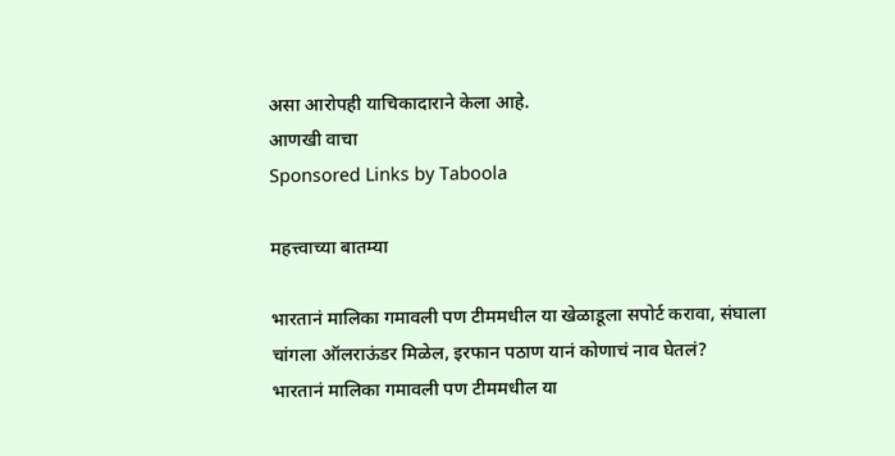असा आरोपही याचिकादाराने केला आहे.
आणखी वाचा
Sponsored Links by Taboola

महत्त्वाच्या बातम्या

भारतानं मालिका गमावली पण टीममधील या खेळाडूला सपोर्ट करावा, संघाला चांगला ऑलराऊंडर मिळेल, इरफान पठाण यानं कोणाचं नाव घेतलं?
भारतानं मालिका गमावली पण टीममधील या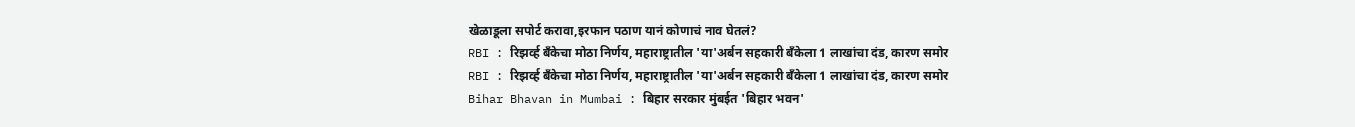खेळाडूला सपोर्ट करावा,इरफान पठाण यानं कोणाचं नाव घेतलं?
RBI : रिझर्व्ह बँकेचा मोठा निर्णय, महाराष्ट्रातील 'या'अर्बन सहकारी बँकेला 1 लाखांचा दंड, कारण समोर
RBI : रिझर्व्ह बँकेचा मोठा निर्णय, महाराष्ट्रातील 'या'अर्बन सहकारी बँकेला 1 लाखांचा दंड, कारण समोर
Bihar Bhavan in Mumbai : बिहार सरकार मुंबईत 'बिहार भवन'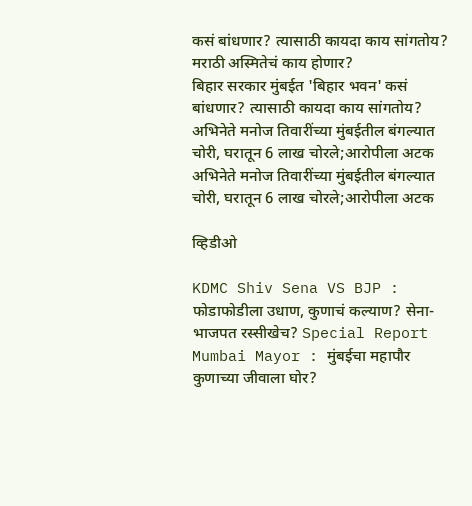कसं बांधणार? त्यासाठी कायदा काय सांगतोय? मराठी अस्मितेचं काय होणार?
बिहार सरकार मुंबईत 'बिहार भवन' कसं बांधणार? त्यासाठी कायदा काय सांगतोय?
अभिनेते मनोज तिवारींच्या मुंबईतील बंगल्यात चोरी, घरातून 6 लाख चोरले;आरोपीला अटक
अभिनेते मनोज तिवारींच्या मुंबईतील बंगल्यात चोरी, घरातून 6 लाख चोरले;आरोपीला अटक

व्हिडीओ

KDMC Shiv Sena VS BJP : फोडाफोडीला उधाण, कुणाचं कल्याण? सेना-भाजपत रस्सीखेच? Special Report
Mumbai Mayor : मुंबईचा महापौर कुणाच्या जीवाला घोर?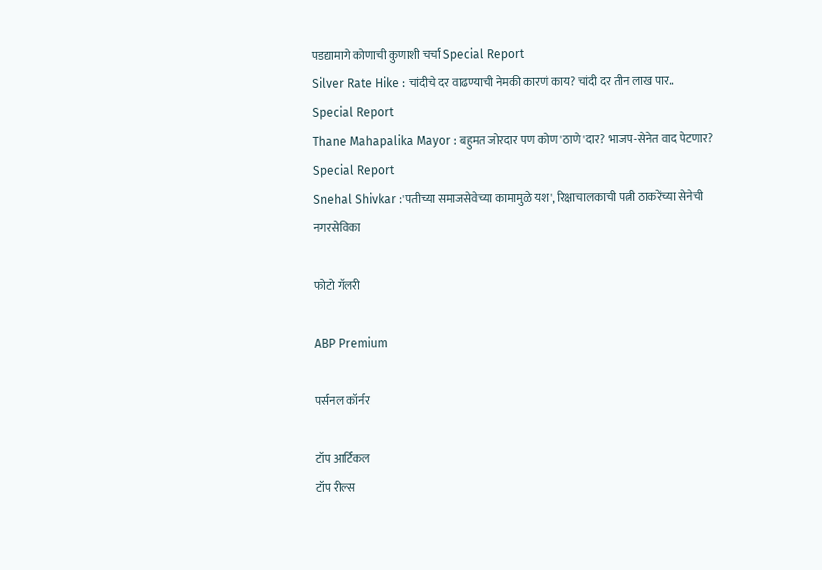पडद्यामागे कोणाची कुणाशी चर्चा Special Report
Silver Rate Hike : चांदीचे दर वाढण्याची नेमकी कारणं काय? चांदी दर तीन लाख पार.. Special Report
Thane Mahapalika Mayor : बहुमत जोरदार पण कोण 'ठाणे'दार? भाजप-सेनेत वाद पेटणार? Special Report
Snehal Shivkar :'पतीच्या समाजसेवेच्या कामामुळे यश', रिक्षाचालकाची पत्नी ठाकरेंच्या सेनेची नगरसेविका

फोटो गॅलरी

ABP Premium

पर्सनल कॉर्नर

टॉप आर्टिकल
टॉप रील्स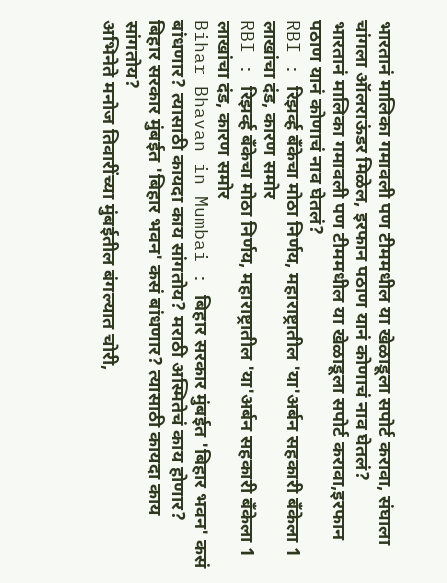भारतानं मालिका गमावली पण टीममधील या खेळाडूला सपोर्ट करावा, संघाला चांगला ऑलराऊंडर मिळेल, इरफान पठाण यानं कोणाचं नाव घेतलं?
भारतानं मालिका गमावली पण टीममधील या खेळाडूला सपोर्ट करावा,इरफान पठाण यानं कोणाचं नाव घेतलं?
RBI : रिझर्व्ह बँकेचा मोठा निर्णय, महाराष्ट्रातील 'या'अर्बन सहकारी बँकेला 1 लाखांचा दंड, कारण समोर
RBI : रिझर्व्ह बँकेचा मोठा निर्णय, महाराष्ट्रातील 'या'अर्बन सहकारी बँकेला 1 लाखांचा दंड, कारण समोर
Bihar Bhavan in Mumbai : बिहार सरकार मुंबईत 'बिहार भवन' कसं बांधणार? त्यासाठी कायदा काय सांगतोय? मराठी अस्मितेचं काय होणार?
बिहार सरकार मुंबईत 'बिहार भवन' कसं बांधणार? त्यासाठी कायदा काय सांगतोय?
अभिनेते मनोज तिवारींच्या मुंबईतील बंगल्यात चोरी,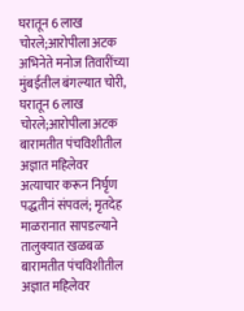घरातून 6 लाख चोरले;आरोपीला अटक
अभिनेते मनोज तिवारींच्या मुंबईतील बंगल्यात चोरी, घरातून 6 लाख चोरले;आरोपीला अटक
बारामतीत पंचविशीतील अज्ञात महिलेवर अत्याचार करून निर्घृण पद्धतीनं संपवलं; मृतदेह माळरानात सापडल्याने तालुक्यात खळबळ
बारामतीत पंचविशीतील अज्ञात महिलेवर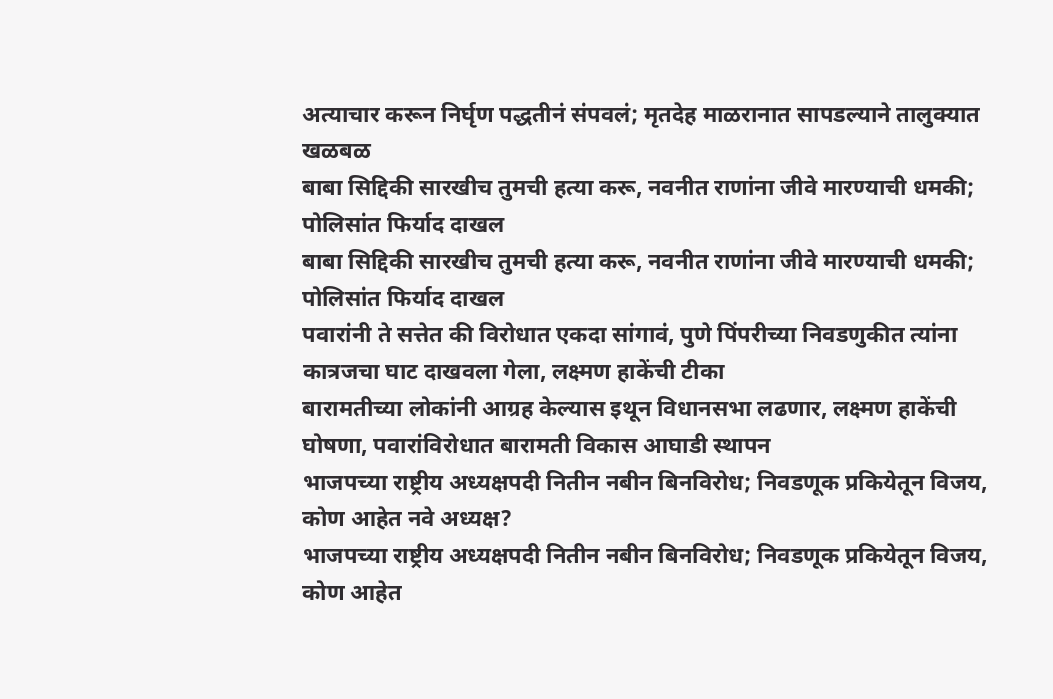अत्याचार करून निर्घृण पद्धतीनं संपवलं; मृतदेह माळरानात सापडल्याने तालुक्यात खळबळ
बाबा सिद्दिकी सारखीच तुमची हत्या करू, नवनीत राणांना जीवे मारण्याची धमकी; पोलिसांत फिर्याद दाखल
बाबा सिद्दिकी सारखीच तुमची हत्या करू, नवनीत राणांना जीवे मारण्याची धमकी; पोलिसांत फिर्याद दाखल
पवारांनी ते सत्तेत की विरोधात एकदा सांगावं, पुणे पिंपरीच्या निवडणुकीत त्यांना कात्रजचा घाट दाखवला गेला, लक्ष्मण हाकेंची टीका
बारामतीच्या लोकांनी आग्रह केल्यास इथून विधानसभा लढणार, लक्ष्मण हाकेंची घोषणा, पवारांविरोधात बारामती विकास आघाडी स्थापन
भाजपच्या राष्ट्रीय अध्यक्षपदी नितीन नबीन बिनविरोध; निवडणूक प्रकियेतून विजय, कोण आहेत नवे अध्यक्ष?
भाजपच्या राष्ट्रीय अध्यक्षपदी नितीन नबीन बिनविरोध; निवडणूक प्रकियेतून विजय, कोण आहेत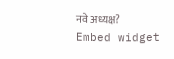नवे अध्यक्ष?
Embed widget